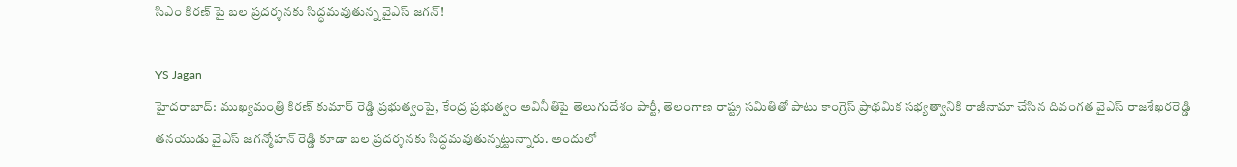సిఎం కిరణ్ పై బల ప్రదర్శనకు సిద్ధమవుతున్న వైఎస్ జగన్!

YS Jagan
హైదరాబాద్: ముఖ్యమంత్రి కిరణ్ కుమార్ రెడ్డి ప్రభుత్వంపై, కేంద్ర ప్రభుత్వం అవినీతిపై తెలుగుదేశం పార్టీ, తెలంగాణ రాష్ట్ర సమితితో పాటు కాంగ్రెస్ ప్రాథమిక సభ్యత్వానికి రాజీనామా చేసిన దివంగత వైఎస్ రాజశేఖరరెడ్డి తనయుడు వైఎస్ జగన్మోహన్ రెడ్డి కూడా బల ప్రదర్శనకు సిద్ధమవుతున్నట్టున్నారు. అందులో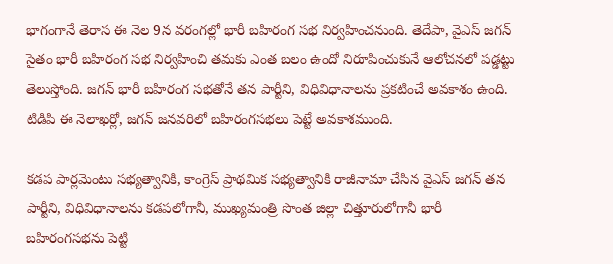భాగంగానే తెరాస ఈ నెల 9న వరంగల్లో భారీ బహిరంగ సభ నిర్వహించనుంది. తెదేపా, వైఎస్ జగన్ సైతం భారీ బహిరంగ సభ నిర్వహించి తమకు ఎంత బలం ఉందో నిరూపించుకునే ఆలోచనలో పడ్డట్టు తెలుస్తోంది. జగన్ భారీ బహిరంగ సభతోనే తన పార్టీని, విధివిధానాలను ప్రకటించే అవకాశం ఉంది. టిడిపి ఈ నెలాఖర్లో, జగన్ జనవరిలో బహిరంగసభలు పెట్టే అవకాశముంది.

కడప పార్లమెంటు సభ్యత్వానికి, కాంగ్రెస్ ప్రాథమిక సభ్యత్వానికి రాజీనామా చేసిన వైఎస్ జగన్ తన పార్టీని, విధివిధానాలను కడపలోగానీ, ముఖ్యమంత్రి సొంత జిల్లా చిత్తూరులోగానీ భారీ బహిరంగసభను పెట్టి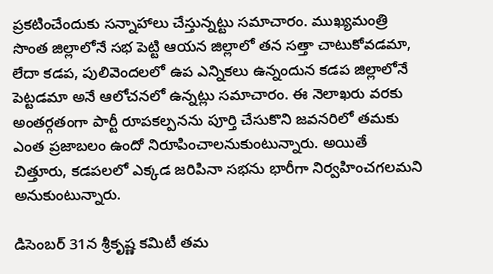ప్రకటించేందుకు సన్నాహాలు చేస్తున్నట్టు సమాచారం. ముఖ్యమంత్రి సొంత జిల్లాలోనే సభ పెట్టి ఆయన జిల్లాలో తన సత్తా చాటుకోవడమా, లేదా కడప, పులివెందలలో ఉప ఎన్నికలు ఉన్నందున కడప జిల్లాలోనే పెట్టడమా అనే ఆలోచనలో ఉన్నట్లు సమాచారం. ఈ నెలాఖరు వరకు అంతర్గతంగా పార్టీ రూపకల్పనను పూర్తి చేసుకొని జవనరిలో తమకు ఎంత ప్రజాబలం ఉందో నిరూపించాలనుకుంటున్నారు. అయితే చిత్తూరు, కడపలలో ఎక్కడ జరిపినా సభను భారీగా నిర్వహించగలమని అనుకుంటున్నారు.

డిసెంబర్ 31న శ్రీకృష్ణ కమిటీ తమ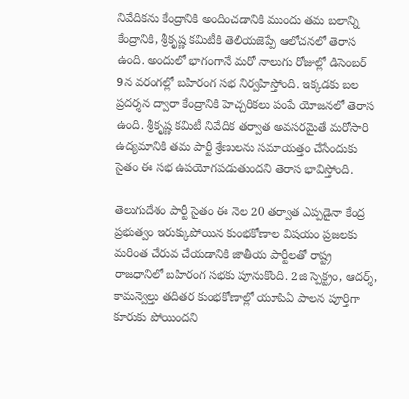నివేదికను కేంద్రానికి అందించడానికి ముందు తమ బలాన్ని కేంద్రానికి, శ్రీకృష్ణ కమిటీకి తెలియజెప్పే ఆలోచనలో తెరాస ఉంది. అందులో భాగంగానే మరో నాలుగు రోజుల్లో డిసెంబర్ 9న వరంగల్లో బహిరంగ సభ నిర్వహిస్తోంది. ఇక్కడకు బల ప్రదర్శన ద్వారా కేంద్రానికి హెచ్చరికలు పంపే యోజనలో తెరాస ఉంది. శ్రీకృష్ణ కమిటీ నివేదిక తర్వాత అవసరమైతే మరోసారి ఉద్యమానికి తమ పార్టీ శ్రేణులను సమాయత్తం చేసేందుకు సైతం ఈ సభ ఉపయోగపడుతుందని తెరాస భావిస్తోంది.

తెలుగుదేశం పార్టీ సైతం ఈ నెల 20 తర్వాత ఎప్పడైనా కేంద్ర ప్రభుత్వం ఇరుక్కుపోయిన కుంభకోణాల విషయం ప్రజలకు మరింత చేరువ చేయడానికి జాతీయ పార్టీలతో రాష్ట్ర రాజధానిలో బహిరంగ సభకు పూనుకొంది. 2జి స్పెక్ట్రం, ఆదర్శ్, కామన్వెల్తు తదితర కుంభకోణాల్లో యూపిఏ పాలన పూర్తిగా కూరుకు పోయిందని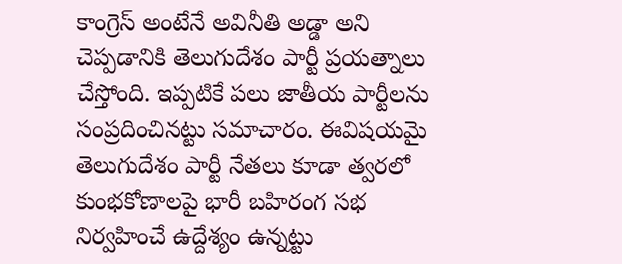కాంగ్రెస్ అంటేనే అవినీతి అడ్డా అని చెప్పడానికి తెలుగుదేశం పార్టీ ప్రయత్నాలు చేస్తోంది. ఇప్పటికే పలు జాతీయ పార్టీలను సంప్రదించినట్టు సమాచారం. ఈవిషయమై తెలుగుదేశం పార్టీ నేతలు కూడా త్వరలో కుంభకోణాలపై భారీ బహిరంగ సభ నిర్వహించే ఉద్దేశ్యం ఉన్నట్టు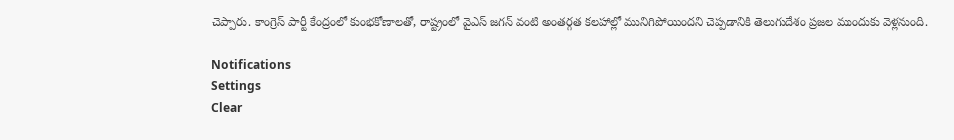చెప్పారు. కాంగ్రెస్ పార్టీ కేంద్రంలో కుంభకోణాలతో, రాష్ట్రంలో వైఎస్ జగన్ వంటి అంతర్గత కలహాల్లో మునిగిపోయిందని చెప్పడానికి తెలుగుదేశం ప్రజల ముందుకు వెళ్లనుంది.

Notifications
Settings
Clear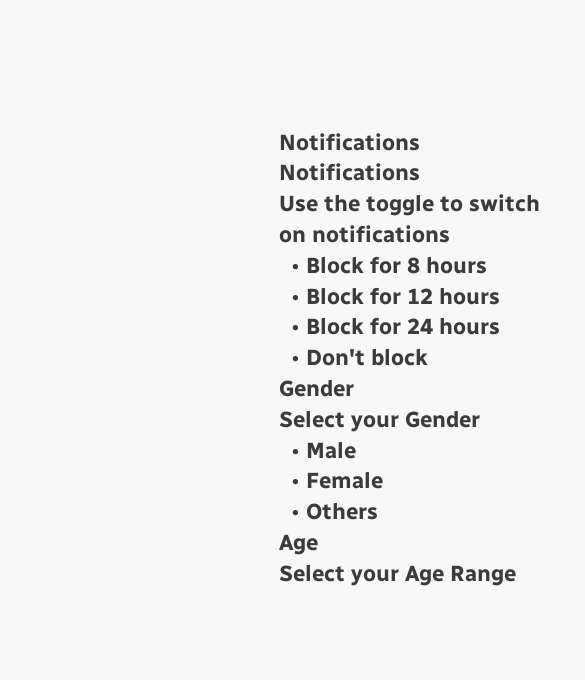Notifications
Notifications
Use the toggle to switch on notifications
  • Block for 8 hours
  • Block for 12 hours
  • Block for 24 hours
  • Don't block
Gender
Select your Gender
  • Male
  • Female
  • Others
Age
Select your Age Range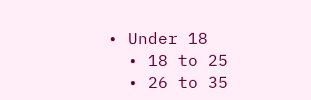• Under 18
  • 18 to 25
  • 26 to 35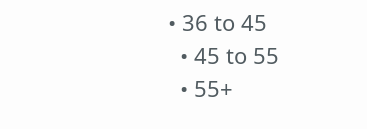• 36 to 45
  • 45 to 55
  • 55+